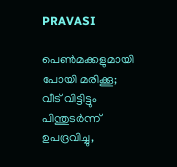PRAVASI

പെണ്‍മക്കളുമായി പോയി മരിക്കൂ; വീട് വിട്ടിട്ടും പിന്തുടര്‍ന്ന് ഉപദ്രവിച്ചു,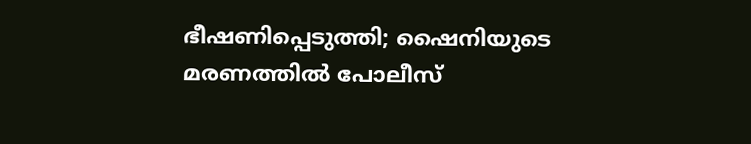ഭീഷണിപ്പെടുത്തി; ഷൈനിയുടെ മരണത്തില്‍ പോലീസ്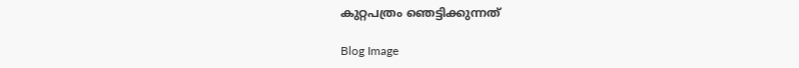കുറ്റപത്രം ഞെട്ടിക്കുന്നത്

Blog Image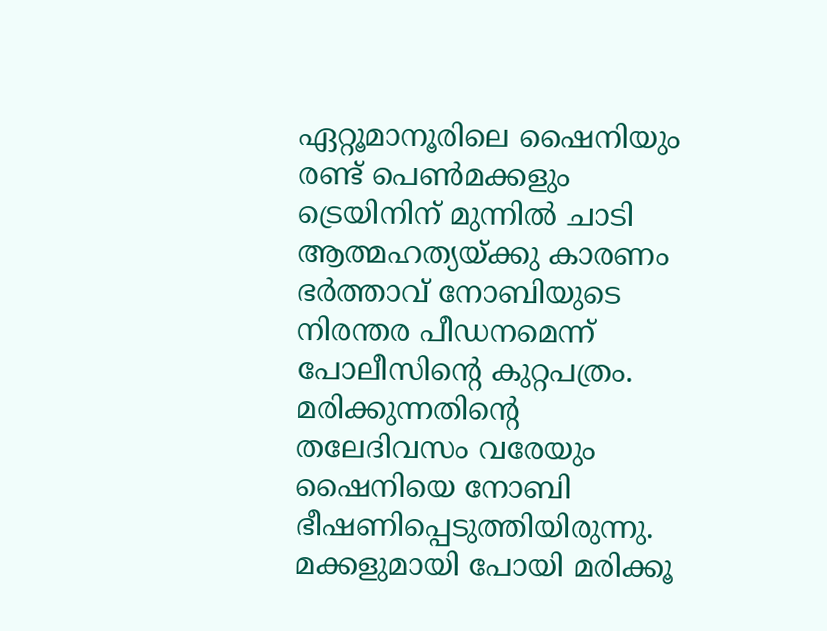ഏറ്റൂമാനൂരിലെ ഷൈനിയും രണ്ട് പെണ്‍മക്കളും ട്രെയിനിന് മുന്നില്‍ ചാടി ആത്മഹത്യയ്ക്കു കാരണം ഭര്‍ത്താവ് നോബിയുടെ നിരന്തര പീഡനമെന്ന് പോലീസിന്റെ കുറ്റപത്രം. മരിക്കുന്നതിന്റെ തലേദിവസം വരേയും ഷൈനിയെ നോബി ഭീഷണിപ്പെടുത്തിയിരുന്നു. മക്കളുമായി പോയി മരിക്കൂ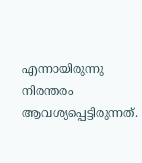എന്നായിരുന്നു നിരന്തരം ആവശ്യപ്പെട്ടിരുന്നത്.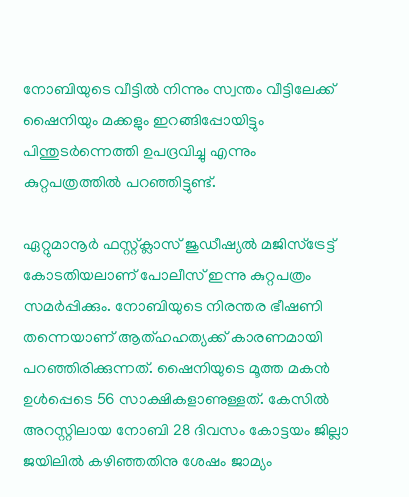നോബിയുടെ വീട്ടില്‍ നിന്നും സ്വന്തം വീട്ടിലേക്ക് ഷൈനിയും മക്കളും ഇറങ്ങിപ്പോയിട്ടും പിന്തുടര്‍ന്നെത്തി ഉപദ്രവിച്ചു എന്നും കുറ്റപത്രത്തില്‍ പറഞ്ഞിട്ടുണ്ട്.

ഏറ്റുമാനൂര്‍ ഫസ്റ്റ്ക്ലാസ് ജുഡീഷ്യല്‍ മജിസ്‌ട്രേട്ട് കോടതിയലാണ് പോലീസ് ഇന്നു കുറ്റപത്രം സമര്‍പ്പിക്കും. നോബിയുടെ നിരന്തര ഭീഷണി തന്നെയാണ് ആത്ഹഹത്യക്ക് കാരണമായി പറഞ്ഞിരിക്കുന്നത്. ഷൈനിയുടെ മൂത്ത മകൻ ഉള്‍പ്പെടെ 56 സാക്ഷികളാണുള്ളത്. കേസില്‍ അറസ്റ്റിലായ നോബി 28 ദിവസം കോട്ടയം ജില്ലാ ജയിലില്‍ കഴിഞ്ഞതിനു ശേഷം ജാമ്യം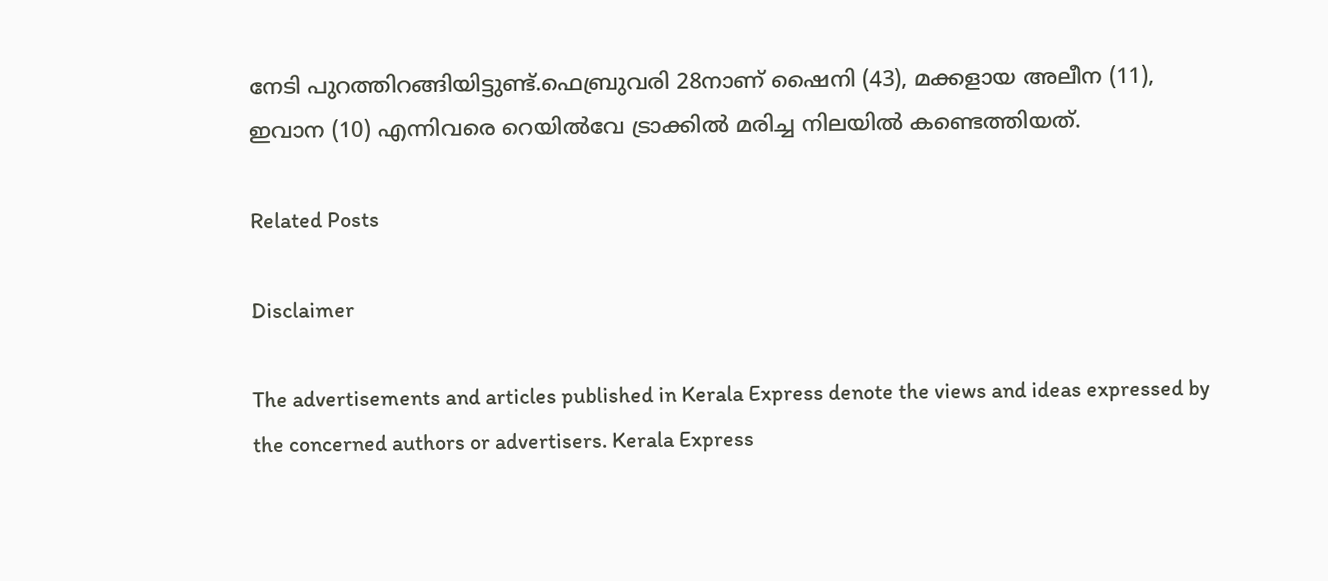നേടി പുറത്തിറങ്ങിയിട്ടുണ്ട്.ഫെബ്രുവരി 28നാണ് ഷൈനി (43), മക്കളായ അലീന (11), ഇവാന (10) എന്നിവരെ റെയില്‍വേ ട്രാക്കില്‍ മരിച്ച നിലയില്‍ കണ്ടെത്തിയത്.

Related Posts

Disclaimer

The advertisements and articles published in Kerala Express denote the views and ideas expressed by the concerned authors or advertisers. Kerala Express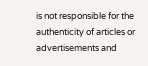is not responsible for the authenticity of articles or advertisements and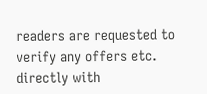readers are requested to verify any offers etc. directly with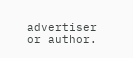advertiser or author.